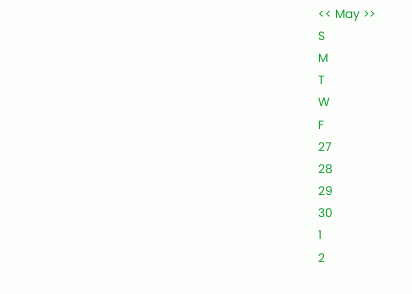<< May >>
S
M
T
W
F
27
28
29
30
1
2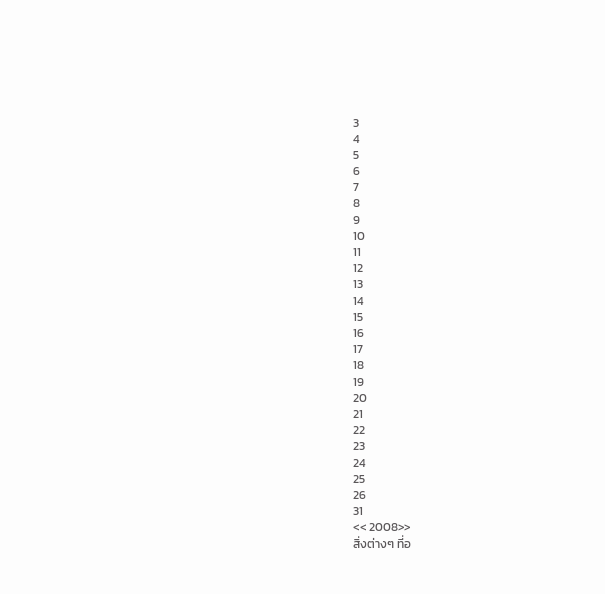3
4
5
6
7
8
9
10
11
12
13
14
15
16
17
18
19
20
21
22
23
24
25
26
31
<< 2008>>
สิ่งต่างๆ ที่อ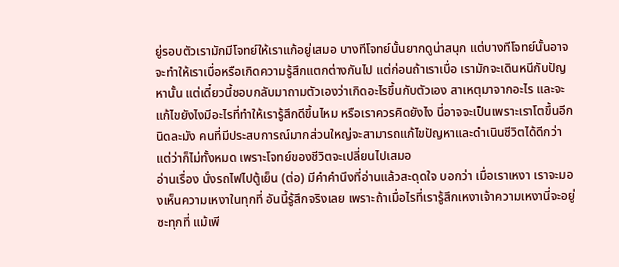ยู่รอบตัวเรามักมีโจทย์ให้เราแก้อยู่เสมอ บางทีโจทย์นั้นยากดูน่าสนุก แต่บางทีโจทย์นั้นอาจจะทำให้เราเบื่อหรือเกิดความรู้สึกแตกต่างกันไป แต่ก่อนถ้าเราเบื่อ เรามักจะเดินหนีกับปัญหานั้น แต่เดี๋ยวนี้ชอบกลับมาถามตัวเองว่าเกิดอะไรขึ้นกับตัวเอง สาเหตุมาจากอะไร และจะแก้ไขยังไงมีอะไรที่ทำให้เรารู้สึกดีขึ้นไหม หรือเราควรคิดยังไง นี่อาจจะเป็นเพราะเราโตขึ้นอีกนิดละมัง คนที่มีประสบการณ์มากส่วนใหญ่จะสามารถแก้ไขปัญหาและดำเนินชีวิตได้ดีกว่า แต่ว่าก็ไม่ทั้งหมด เพราะโจทย์ของชีวิตจะเปลี่ยนไปเสมอ
อ่านเรื่อง นั่งรถไฟไปตู้เย็น (ต่อ) มีคำคำนึงที่อ่านแล้วสะดุดใจ บอกว่า เมื่อเราเหงา เราจะมองเห็นความเหงาในทุกที่ อันนี้รู้สึกจริงเลย เพราะถ้าเมื่อไรที่เรารู้สึกเหงาเจ้าความเหงานี่จะอยู่ซะทุกที่ แม้เพี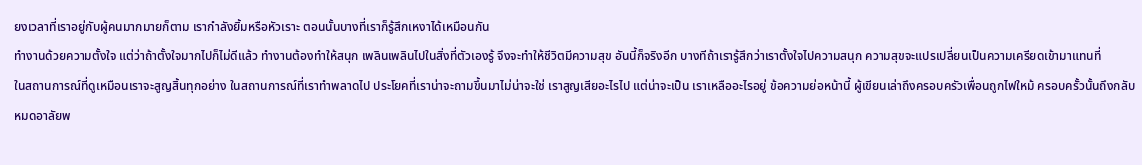ยงเวลาที่เราอยู่กับผู้คนมากมายก็ตาม เรากำลังยิ้มหรือหัวเราะ ตอนนั้นบางที่เราก็รู้สึกเหงาได้เหมือนกัน
ทำงานด้วยความตั้งใจ แต่ว่าถ้าตั้งใจมากไปก็ไม่ดีแล้ว ทำงานต้องทำให้สนุก เพลินเพลินไปในสิ่งที่ตัวเองรู้ จึงจะทำให้ชีวิตมีความสุข อันนี้ก็จริงอีก บางทีถ้าเรารู้สึกว่าเราตั้งใจไปความสนุก ความสุขจะแปรเปลี่ยนเป็นความเครียดเข้ามาแทนที่
ในสถานการณ์ที่ดูเหมือนเราจะสูญสิ้นทุกอย่าง ในสถานการณ์ที่เราทำพลาดไป ประโยคที่เราน่าจะถามขึ้นมาไม่น่าจะใช่ เราสูญเสียอะไรไป แต่น่าจะเป็น เราเหลืออะไรอยู่ ข้อความย่อหน้านี้ ผู้เขียนเล่าถึงครอบครัวเพื่อนถูกไฟใหม้ ครอบครั้วนั้นถึงกลับหมดอาลัยพ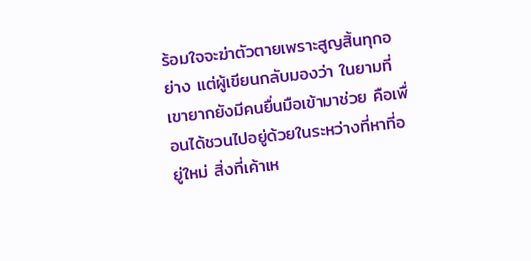ร้อมใจจะฆ่าตัวตายเพราะสูญสิ้นทุกอย่าง แต่ผู้เขียนกลับมองว่า ในยามที่เขายากยังมีคนยื่นมือเข้ามาช่วย คือเพื่อนได้ชวนไปอยู่ด้วยในระหว่างที่หาที่อยู่ใหม่ สิ่งที่เค้าเห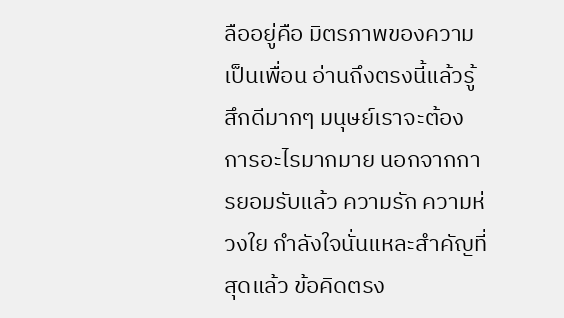ลืออยู่คือ มิตรภาพของความเป็นเพื่อน อ่านถึงตรงนี้แล้วรู้สึกดีมากๆ มนุษย์เราจะต้องการอะไรมากมาย นอกจากการยอมรับแล้ว ความรัก ความห่วงใย กำลังใจนั่นแหละสำคัญที่สุดแล้ว ข้อคิดตรง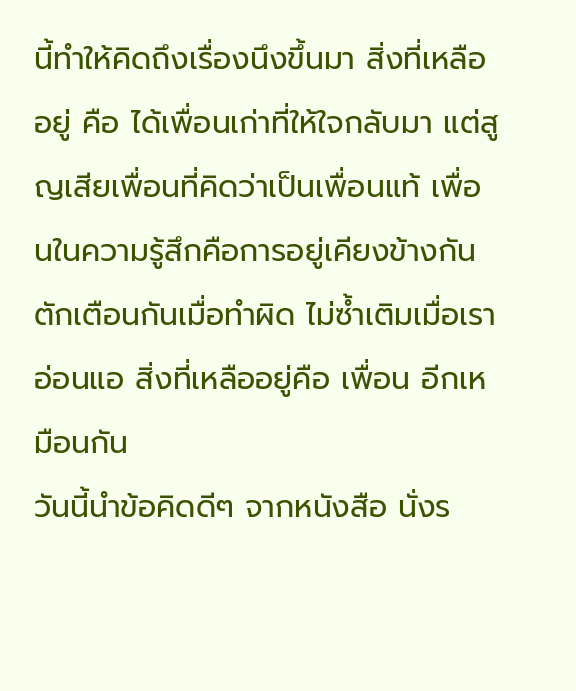นี้ทำให้คิดถึงเรื่องนึงขึ้นมา สิ่งที่เหลืออยู่ คือ ได้เพื่อนเก่าที่ให้ใจกลับมา แต่สูญเสียเพื่อนที่คิดว่าเป็นเพื่อนแท้ เพื่อนในความรู้สึกคือการอยู่เคียงข้างกัน ตักเตือนกันเมื่อทำผิด ไม่ซ้ำเติมเมื่อเราอ่อนแอ สิ่งที่เหลืออยู่คือ เพื่อน อีกเหมือนกัน
วันนี้นำข้อคิดดีๆ จากหนังสือ นั่งร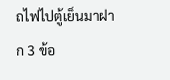ถไฟไปตู้เย็นมาฝาก 3 ข้อ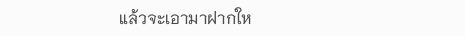แล้วจะเอามาฝากให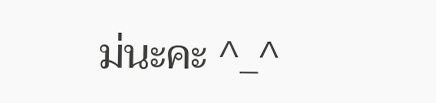ม่นะคะ ^_^